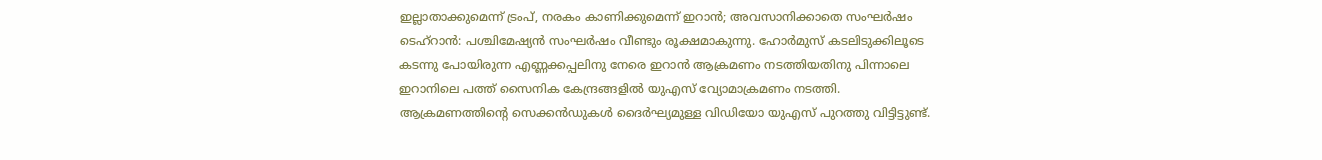ഇല്ലാതാക്കുമെന്ന് ട്രംപ്, നരകം കാണിക്കുമെന്ന് ഇറാൻ; അവസാനിക്കാതെ സംഘർഷം
ടെഹ്റാൻ: പശ്ചിമേഷ്യൻ സംഘർഷം വീണ്ടും രൂക്ഷമാകുന്നു. ഹോർമുസ് കടലിടുക്കിലൂടെ കടന്നു പോയിരുന്ന എണ്ണക്കപ്പലിനു നേരെ ഇറാൻ ആക്രമണം നടത്തിയതിനു പിന്നാലെ ഇറാനിലെ പത്ത് സൈനിക കേന്ദ്രങ്ങളിൽ യുഎസ് വ്യോമാക്രമണം നടത്തി. ആക്രമണത്തിന്റെ സെക്കൻഡുകൾ ദൈർഘ്യമുള്ള വിഡിയോ യുഎസ് പുറത്തു വിട്ടിട്ടുണ്ട്.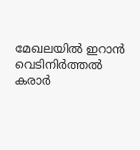മേഖലയിൽ ഇറാൻ വെടിനിർത്തൽ കരാർ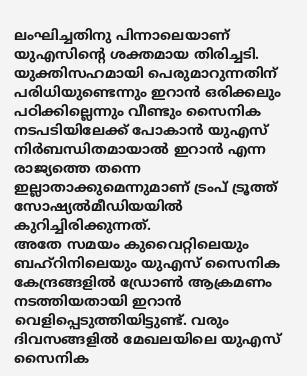ലംഘിച്ചതിനു പിന്നാലെയാണ് യുഎസിന്റെ ശക്തമായ തിരിച്ചടി.
യുക്തിസഹമായി പെരുമാറുന്നതിന് പരിധിയുണ്ടെന്നും ഇറാൻ ഒരിക്കലും പഠിക്കില്ലെന്നും വീണ്ടും സൈനിക നടപടിയിലേക്ക് പോകാൻ യുഎസ് നിർബന്ധിതമായാൽ ഇറാൻ എന്ന രാജ്യത്തെ തന്നെ ഇല്ലാതാക്കുമെന്നുമാണ് ട്രംപ് ട്രൂത്ത് സോഷ്യൽമീഡിയയിൽ കുറിച്ചിരിക്കുന്നത്.
അതേ സമയം കുവൈറ്റിലെയും ബഹ്റിനിലെയും യുഎസ് സൈനിക കേന്ദ്രങ്ങളിൽ ഡ്രോൺ ആക്രമണം നടത്തിയതായി ഇറാൻ വെളിപ്പെടുത്തിയിട്ടുണ്ട്. വരും ദിവസങ്ങളിൽ മേഖലയിലെ യുഎസ് സൈനിക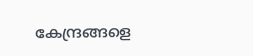കേന്ദ്രങ്ങളെ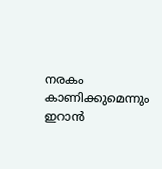നരകം കാണിക്കുമെന്നും ഇറാൻ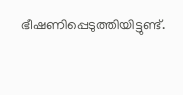ഭീഷണിപ്പെടുത്തിയിട്ടുണ്ട്.